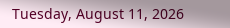Tuesday, August 11, 2026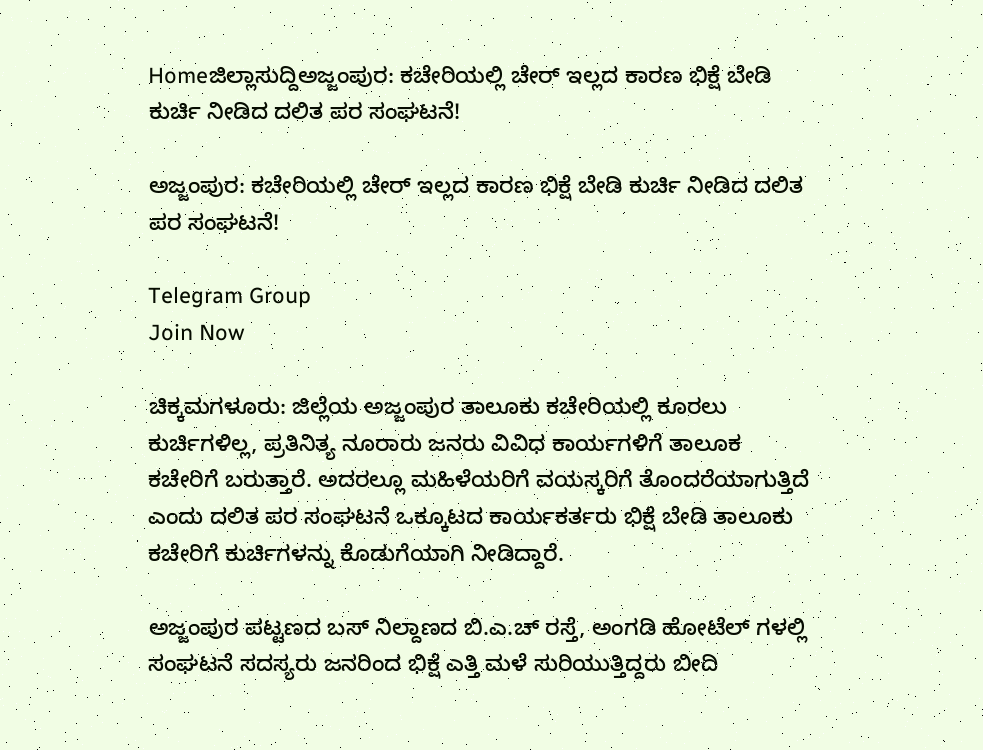Homeಜಿಲ್ಲಾಸುದ್ದಿಅಜ್ಜಂಪುರ: ಕಚೇರಿಯಲ್ಲಿ ಚೇರ್‌ ಇಲ್ಲದ ಕಾರಣ ಭಿಕ್ಷೆ ಬೇಡಿ ಕುರ್ಚಿ ನೀಡಿದ ದಲಿತ ಪರ ಸಂಘಟನೆ!

ಅಜ್ಜಂಪುರ: ಕಚೇರಿಯಲ್ಲಿ ಚೇರ್‌ ಇಲ್ಲದ ಕಾರಣ ಭಿಕ್ಷೆ ಬೇಡಿ ಕುರ್ಚಿ ನೀಡಿದ ದಲಿತ ಪರ ಸಂಘಟನೆ!

Telegram Group
Join Now

ಚಿಕ್ಕಮಗಳೂರು: ಜಿಲ್ಲೆಯ ಅಜ್ಜಂಪುರ ತಾಲೂಕು ಕಚೇರಿಯಲ್ಲಿ ಕೂರಲು ಕುರ್ಚಿಗಳಿಲ್ಲ, ಪ್ರತಿನಿತ್ಯ ನೂರಾರು ಜನರು ವಿವಿಧ ಕಾರ್ಯಗಳಿಗೆ ತಾಲೂಕ ಕಚೇರಿಗೆ ಬರುತ್ತಾರೆ. ಅದರಲ್ಲೂ ಮಹಿಳೆಯರಿಗೆ ವಯಸ್ಕರಿಗೆ ತೊಂದರೆಯಾಗುತ್ತಿದೆ ಎಂದು ದಲಿತ ಪರ ಸಂಘಟನೆ ಒಕ್ಕೂಟದ ಕಾರ್ಯಕರ್ತರು ಭಿಕ್ಷೆ ಬೇಡಿ ತಾಲೂಕು ಕಚೇರಿಗೆ ಕುರ್ಚಿಗಳನ್ನು ಕೊಡುಗೆಯಾಗಿ ನೀಡಿದ್ದಾರೆ.

ಅಜ್ಜಂಪುರ ಪಟ್ಟಣದ ಬಸ್ ನಿಲ್ದಾಣದ ಬಿ.ಎ.ಚ್ ರಸ್ತೆ, ಅಂಗಡಿ ಹೋಟೆಲ್ ಗಳಲ್ಲಿ ಸಂಘಟನೆ ಸದಸ್ಯರು ಜನರಿಂದ ಭಿಕ್ಷೆ ಎತ್ತಿ ಮಳೆ ಸುರಿಯುತ್ತಿದ್ದರು ಬೀದಿ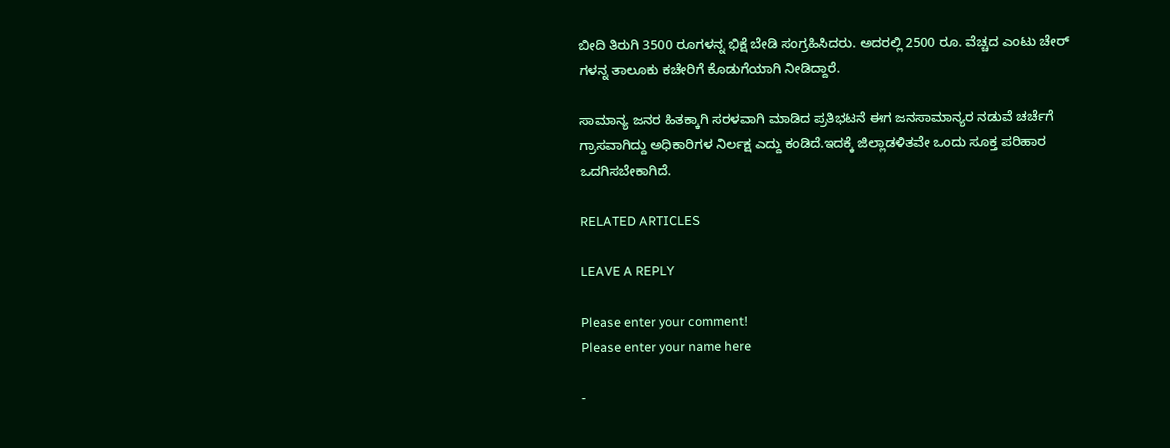ಬೀದಿ ತಿರುಗಿ 3500 ರೂಗಳನ್ನ ಭಿಕ್ಷೆ ಬೇಡಿ ಸಂಗ್ರಹಿಸಿದರು. ಅದರಲ್ಲಿ 2500 ರೂ. ವೆಚ್ಚದ ಎಂಟು ಚೇರ್‌ ಗಳನ್ನ ತಾಲೂಕು ಕಚೇರಿಗೆ ಕೊಡುಗೆಯಾಗಿ ನೀಡಿದ್ದಾರೆ.

ಸಾಮಾನ್ಯ ಜನರ ಹಿತಕ್ಕಾಗಿ ಸರಳವಾಗಿ ಮಾಡಿದ ಪ್ರತಿಭಟನೆ ಈಗ ಜನಸಾಮಾನ್ಯರ ನಡುವೆ ಚರ್ಚೆಗೆ ಗ್ರಾಸವಾಗಿದ್ದು ಅಧಿಕಾರಿಗಳ ನಿರ್ಲಕ್ಷ ಎದ್ದು ಕಂಡಿದೆ.ಇದಕ್ಕೆ ಜಿಲ್ಲಾಡಳಿತವೇ ಒಂದು ಸೂಕ್ತ ಪರಿಹಾರ ಒದಗಿಸಬೇಕಾಗಿದೆ.

RELATED ARTICLES

LEAVE A REPLY

Please enter your comment!
Please enter your name here

-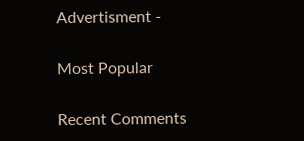Advertisment -

Most Popular

Recent Comments